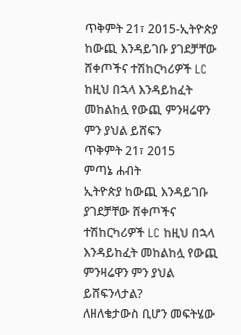ጥቅምት 21፣ 2015-ኢትዮጵያ ከውጪ እንዳይገቡ ያገደቻቸው ሸቀጦችና ተሽከርካሪዎች LC ከዚህ በኋላ እንዳይከፈት መከልከሏ የውጪ ምንዛሬዋን ምን ያህል ይሸፍን
ጥቅምት 21፣ 2015
ምጣኔ ሐብት
ኢትዮጵያ ከውጪ እንዳይገቡ ያገደቻቸው ሸቀጦችና ተሽከርካሪዎች LC ከዚህ በኋላ እንዳይከፈት መከልከሏ የውጪ ምንዛሬዋን ምን ያህል ይሸፍንላታል?
ለዘለቄታውስ ቢሆን መፍትሄው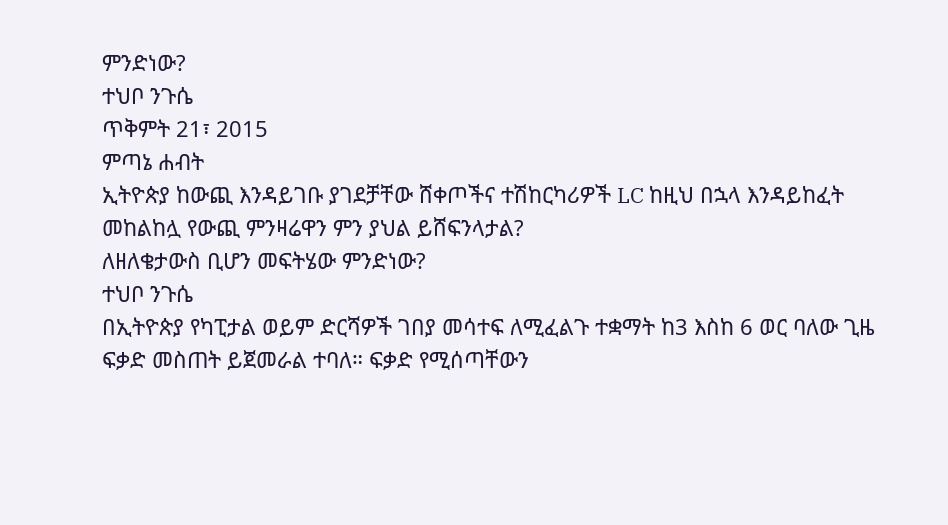ምንድነው?
ተህቦ ንጉሴ
ጥቅምት 21፣ 2015
ምጣኔ ሐብት
ኢትዮጵያ ከውጪ እንዳይገቡ ያገደቻቸው ሸቀጦችና ተሽከርካሪዎች LC ከዚህ በኋላ እንዳይከፈት መከልከሏ የውጪ ምንዛሬዋን ምን ያህል ይሸፍንላታል?
ለዘለቄታውስ ቢሆን መፍትሄው ምንድነው?
ተህቦ ንጉሴ
በኢትዮጵያ የካፒታል ወይም ድርሻዎች ገበያ መሳተፍ ለሚፈልጉ ተቋማት ከ3 እስከ 6 ወር ባለው ጊዜ ፍቃድ መስጠት ይጀመራል ተባለ። ፍቃድ የሚሰጣቸውን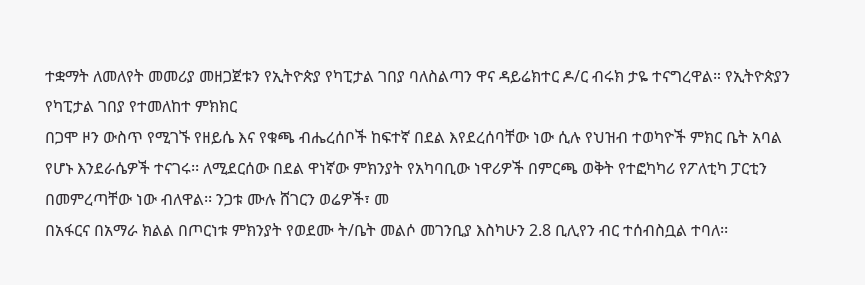ተቋማት ለመለየት መመሪያ መዘጋጀቱን የኢትዮጵያ የካፒታል ገበያ ባለስልጣን ዋና ዳይሬክተር ዶ/ር ብሩክ ታዬ ተናግረዋል። የኢትዮጵያን የካፒታል ገበያ የተመለከተ ምክክር
በጋሞ ዞን ውስጥ የሚገኙ የዘይሴ እና የቁጫ ብሔረሰቦች ከፍተኛ በደል እየደረሰባቸው ነው ሲሉ የህዝብ ተወካዮች ምክር ቤት አባል የሆኑ እንደራሴዎች ተናገሩ፡፡ ለሚደርሰው በደል ዋነኛው ምክንያት የአካባቢው ነዋሪዎች በምርጫ ወቅት የተፎካካሪ የፖለቲካ ፓርቲን በመምረጣቸው ነው ብለዋል፡፡ ንጋቱ ሙሉ ሸገርን ወሬዎች፣ መ
በአፋርና በአማራ ክልል በጦርነቱ ምክንያት የወደሙ ት/ቤት መልሶ መገንቢያ እስካሁን 2.8 ቢሊየን ብር ተሰብስቧል ተባለ፡፡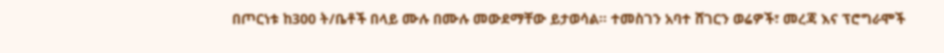በጦርነቱ ከ300 ት/ቤቶች በላይ ሙሉ በሙሉ መውደማቸው ይታወሳል፡፡ ተመስገን አባተ ሸገርን ወሬዎች፣ መረጃ እና ፕሮግራሞች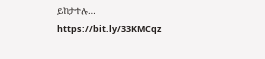ይከታተሉ… https://bit.ly/33KMCqz